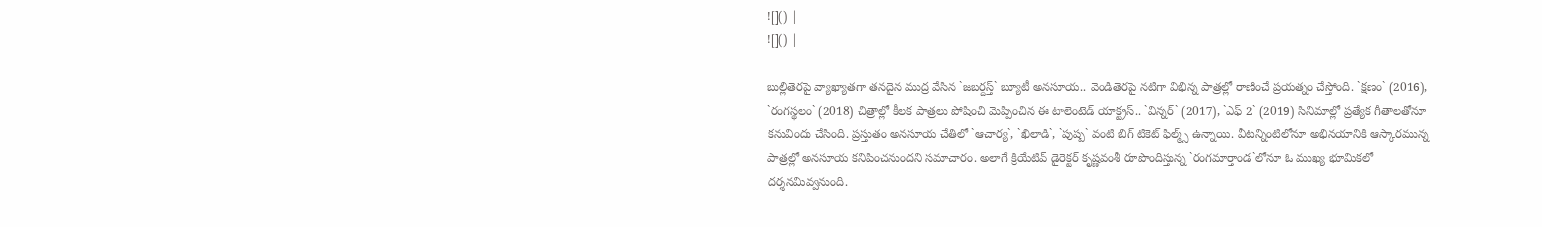![]() |
![]() |

బుల్లితెరపై వ్యాఖ్యాతగా తనదైన ముద్ర వేసిన `జబర్దస్త్` బ్యూటీ అనసూయ.. వెండితెరపై నటిగా విభిన్న పాత్రల్లో రాణించే ప్రయత్నం చేస్తోంది. `క్షణం` (2016), `రంగస్థలం` (2018) చిత్రాల్లో కీలక పాత్రలు పోషించి మెప్పించిన ఈ టాలెంటెడ్ యాక్ట్రస్.. `విన్నర్` (2017), `ఎఫ్ 2` (2019) సినిమాల్లో ప్రత్యేక గీతాలతోనూ కనువిందు చేసింది. ప్రస్తుతం అనసూయ చేతిలో `ఆచార్య`, `ఖిలాడి`, `పుష్ప` వంటి బిగ్ టికెట్ ఫిల్మ్స్ ఉన్నాయి. వీటన్నింటిలోనూ అభినయానికి ఆస్కారమున్న పాత్రల్లో అనసూయ కనిపించనుందని సమాచారం. అలాగే క్రియేటివ్ డైరెక్టర్ కృష్ణవంశీ రూపొందిస్తున్న `రంగమార్తాండ`లోనూ ఓ ముఖ్య భూమికలో దర్శనమివ్వనుంది.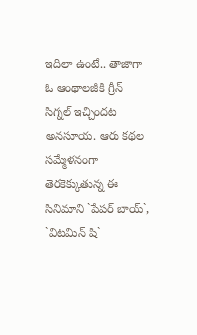ఇదిలా ఉంటే.. తాజాగా ఓ ఆంథాలజీకి గ్రీన్ సిగ్నల్ ఇచ్చిందట అనసూయ. ఆరు కథల సమ్మేళనంగా తెరకెక్కుతున్న ఈ సినిమాని `పేపర్ బాయ్`, `విటమిన్ షి`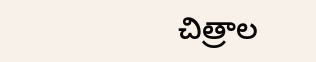చిత్రాల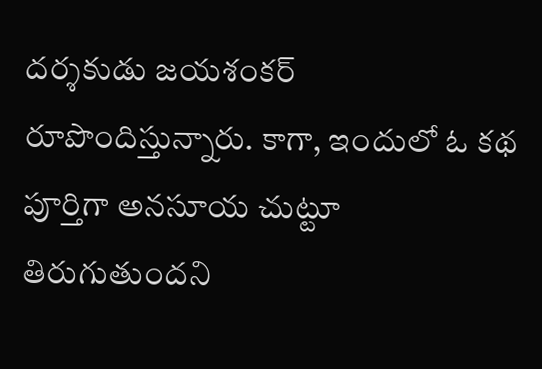దర్శకుడు జయశంకర్ రూపొందిస్తున్నారు. కాగా, ఇందులో ఓ కథ పూర్తిగా అనసూయ చుట్టూ తిరుగుతుందని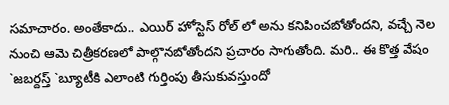సమాచారం. అంతేకాదు.. ఎయిర్ హోస్టెస్ రోల్ లో అను కనిపించబోతోందని, వచ్చే నెల నుంచి ఆమె చిత్రీకరణలో పాల్గొనబోతోందని ప్రచారం సాగుతోంది. మరి.. ఈ కొత్త వేషం `జబర్దస్త్ `బ్యూటీకి ఎలాంటి గుర్తింపు తీసుకువస్తుందో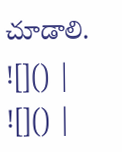చూడాలి.
![]() |
![]() |